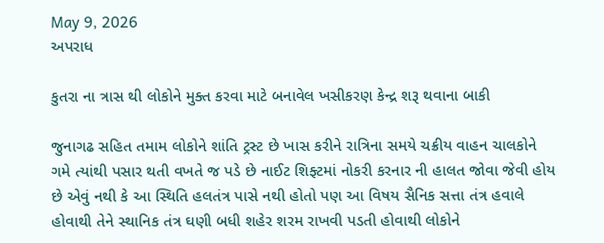May 9, 2026
અપરાધ

કુતરા ના ત્રાસ થી લોકોને મુક્ત કરવા માટે બનાવેલ ખસીકરણ કેન્દ્ર શરૂ થવાના બાકી

જુનાગઢ સહિત તમામ લોકોને શાંતિ ટ્રસ્ટ છે ખાસ કરીને રાત્રિના સમયે ચક્રીય વાહન ચાલકોને ગમે ત્યાંથી પસાર થતી વખતે જ પડે છે નાઈટ શિફ્ટમાં નોકરી કરનાર ની હાલત જોવા જેવી હોય છે એવું નથી કે આ સ્થિતિ હલતંત્ર પાસે નથી હોતો પણ આ વિષય સૈનિક સત્તા તંત્ર હવાલે હોવાથી તેને સ્થાનિક તંત્ર ઘણી બધી શહેર શરમ રાખવી પડતી હોવાથી લોકોને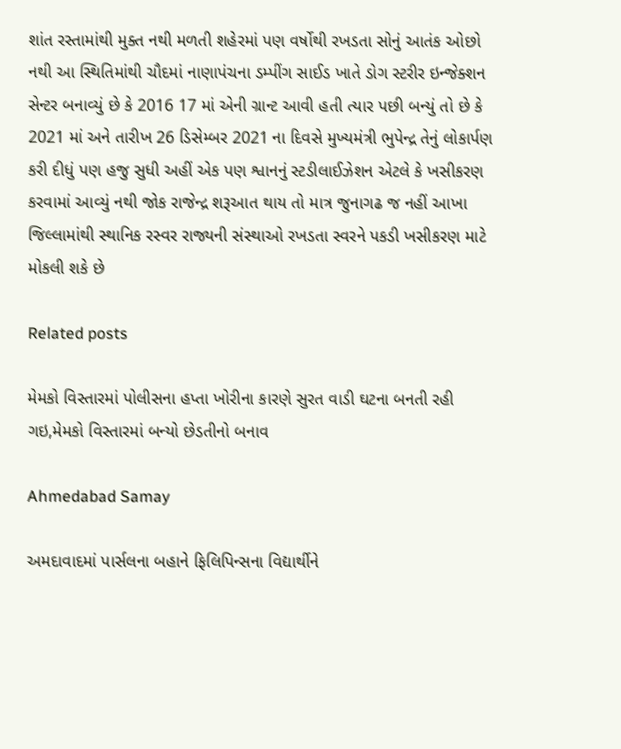શાંત રસ્તામાંથી મુક્ત નથી મળતી શહેરમાં પણ વર્ષોથી રખડતા સોનું આતંક ઓછો નથી આ સ્થિતિમાંથી ચૌદમાં નાણાપંચના ડમ્પીંગ સાઈડ ખાતે ડોગ સ્ટરીર ઇન્જેક્શન સેન્ટર બનાવ્યું છે કે 2016 17 માં એની ગ્રાન્ટ આવી હતી ત્યાર પછી બન્યું તો છે કે 2021 માં અને તારીખ 26 ડિસેમ્બર 2021 ના દિવસે મુખ્યમંત્રી ભુપેન્દ્ર તેનું લોકાર્પણ કરી દીધું પણ હજુ સુધી અહીં એક પણ શ્વાનનું સ્ટડીલાઈઝેશન એટલે કે ખસીકરણ કરવામાં આવ્યું નથી જોક રાજેન્દ્ર શરૂઆત થાય તો માત્ર જુનાગઢ જ નહીં આખા જિલ્લામાંથી સ્થાનિક રસ્વર રાજ્યની સંસ્થાઓ રખડતા સ્વરને પકડી ખસીકરણ માટે મોકલી શકે છે

Related posts

મેમકો વિસ્તારમાં પોલીસના હપ્તા ખોરીના કારણે સુરત વાડી ઘટના બનતી રહી ગઇ,મેમકો વિસ્તારમાં બન્યો છેડતીનો બનાવ

Ahmedabad Samay

અમદાવાદમાં પાર્સલના બહાને ફિલિપિન્સના વિદ્યાર્થીને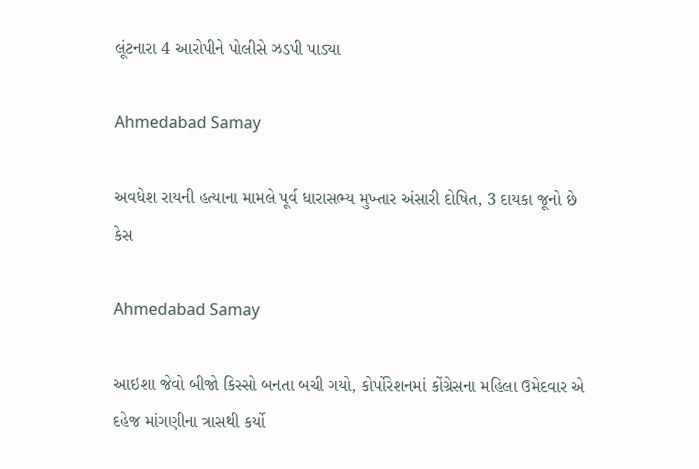લૂંટનારા 4 આરોપીને પોલીસે ઝડપી પાડ્યા

Ahmedabad Samay

અવધેશ રાયની હત્યાના મામલે પૂર્વ ધારાસભ્ય મુખ્તાર અંસારી દોષિત, 3 દાયકા જૂનો છે કેસ

Ahmedabad Samay

આઇશા જેવો બીજો કિસ્સો બનતા બચી ગયો, કોર્પોરેશનમાં કોંગ્રેસના મહિલા ઉમેદવાર એ દહેજ માંગણીના ત્રાસથી કર્યો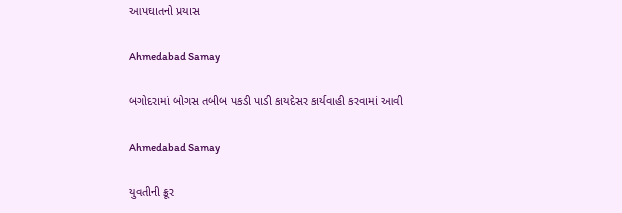આપઘાતનો પ્રયાસ

Ahmedabad Samay

બગોદરામાં બોગસ તબીબ પકડી પાડી કાયદેસર કાર્યવાહી કરવામાં આવી

Ahmedabad Samay

યુવતીની ક્રૂર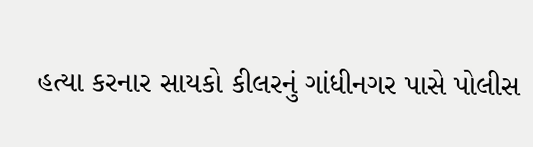હત્યા કરનાર સાયકો કીલરનું ગાંધીનગર પાસે પોલીસ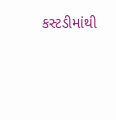કસ્ટડીમાંથી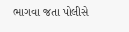ભાગવા જતા પોલીસે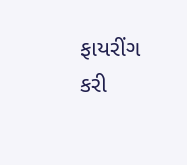ફાયરીંગ કરી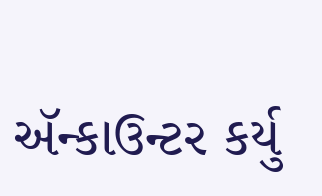ઍન્કાઉન્ટર કર્યુ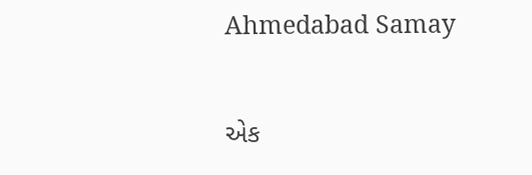Ahmedabad Samay

એક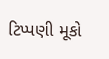ટિપ્પણી મૂકો